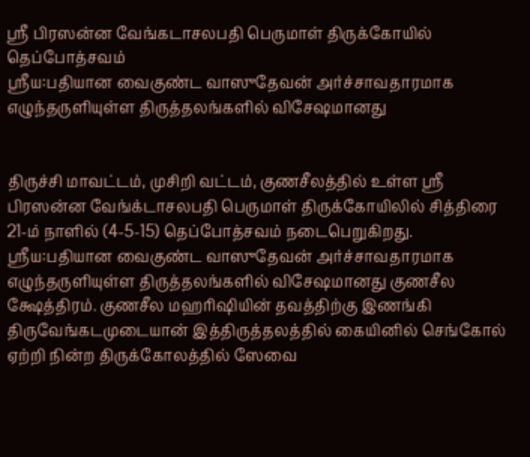ஸ்ரீ பிரஸன்ன வேங்கடாசலபதி பெருமாள் திருக்கோயில் தெப்போத்சவம்
ஸ்ரீய:பதியான வைகுண்ட வாஸுதேவன் அர்ச்சாவதாரமாக எழுந்தருளியுள்ள திருத்தலங்களில் விசேஷமானது


திருச்சி மாவட்டம், முசிறி வட்டம், குணசீலத்தில் உள்ள ஸ்ரீ பிரஸன்ன வேங்க்டாசலபதி பெருமாள் திருக்கோயிலில் சித்திரை 21-ம் நாளில் (4-5-15) தெப்போத்சவம் நடைபெறுகிறது.
ஸ்ரீய:பதியான வைகுண்ட வாஸுதேவன் அர்ச்சாவதாரமாக எழுந்தருளியுள்ள திருத்தலங்களில் விசேஷமானது குணசீல க்ஷேத்திரம். குணசீல மஹரிஷியின் தவத்திற்கு இணங்கி திருவேங்கடமுடையான் இத்திருத்தலத்தில் கையினில் செங்கோல் ஏற்றி நின்ற திருக்கோலத்தில் ஸேவை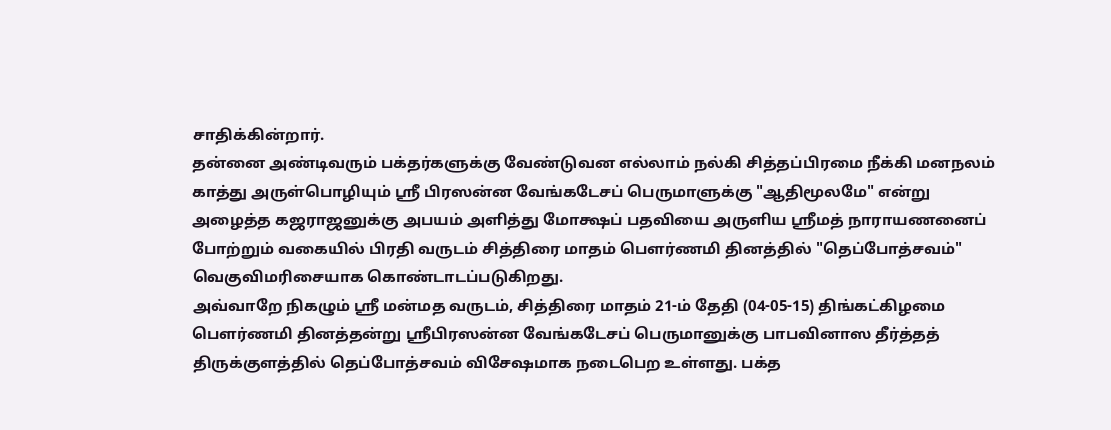சாதிக்கின்றார்.
தன்னை அண்டிவரும் பக்தர்களுக்கு வேண்டுவன எல்லாம் நல்கி சித்தப்பிரமை நீக்கி மனநலம் காத்து அருள்பொழியும் ஸ்ரீ பிரஸன்ன வேங்கடேசப் பெருமாளுக்கு "ஆதிமூலமே" என்று அழைத்த கஜராஜனுக்கு அபயம் அளித்து மோக்ஷப் பதவியை அருளிய ஸ்ரீமத் நாராயணனைப் போற்றும் வகையில் பிரதி வருடம் சித்திரை மாதம் பௌர்ணமி தினத்தில் "தெப்போத்சவம்" வெகுவிமரிசையாக கொண்டாடப்படுகிறது.
அவ்வாறே நிகழும் ஸ்ரீ மன்மத வருடம், சித்திரை மாதம் 21-ம் தேதி (04-05-15) திங்கட்கிழமை பௌர்ணமி தினத்தன்று ஸ்ரீபிரஸன்ன வேங்கடேசப் பெருமானுக்கு பாபவினாஸ தீர்த்தத் திருக்குளத்தில் தெப்போத்சவம் விசேஷமாக நடைபெற உள்ளது. பக்த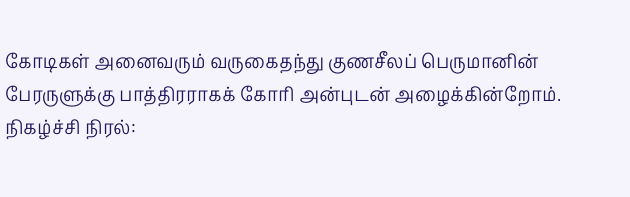கோடிகள் அனைவரும் வருகைதந்து குணசீலப் பெருமானின் பேரருளுக்கு பாத்திரராகக் கோரி அன்புடன் அழைக்கின்றோம்.
நிகழ்ச்சி நிரல்: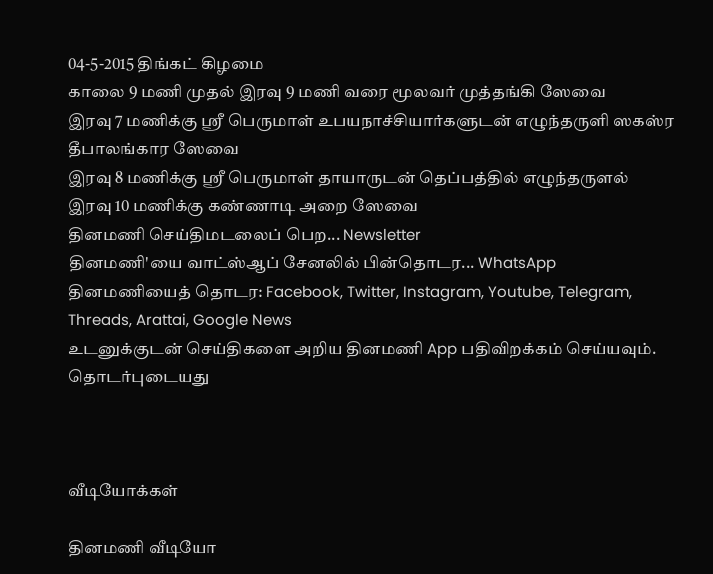04-5-2015 திங்கட் கிழமை
காலை 9 மணி முதல் இரவு 9 மணி வரை மூலவர் முத்தங்கி ஸேவை
இரவு 7 மணிக்கு ஸ்ரீ பெருமாள் உபயநாச்சியார்களுடன் எழுந்தருளி ஸகஸ்ர தீபாலங்கார ஸேவை
இரவு 8 மணிக்கு ஸ்ரீ பெருமாள் தாயாருடன் தெப்பத்தில் எழுந்தருளல்
இரவு 10 மணிக்கு கண்ணாடி அறை ஸேவை
தினமணி செய்திமடலைப் பெற... Newsletter
தினமணி'யை வாட்ஸ்ஆப் சேனலில் பின்தொடர... WhatsApp
தினமணியைத் தொடர: Facebook, Twitter, Instagram, Youtube, Telegram, Threads, Arattai, Google News
உடனுக்குடன் செய்திகளை அறிய தினமணி App பதிவிறக்கம் செய்யவும்.
தொடர்புடையது



வீடியோக்கள்

தினமணி வீடியோ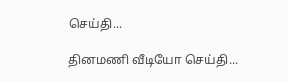செய்தி...

தினமணி வீடியோ செய்தி...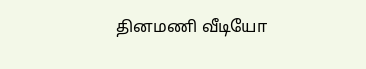தினமணி வீடியோ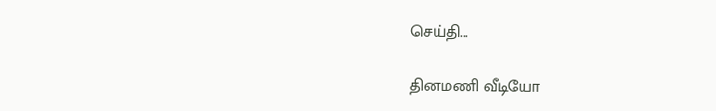செய்தி...

தினமணி வீடியோ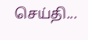செய்தி...